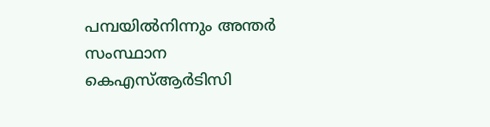പമ്പയിൽനിന്നും അന്തർ സംസ്ഥാന കെഎസ്ആർടിസി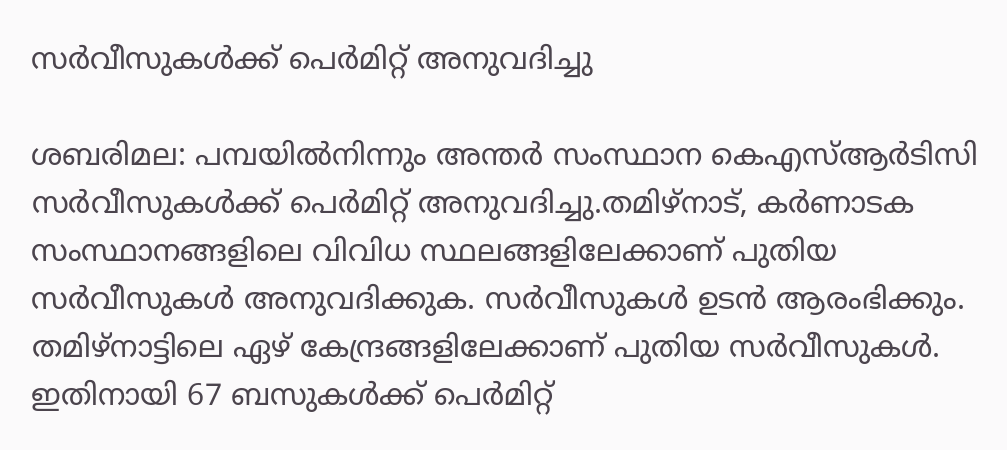സർവീസുകൾക്ക് പെർമിറ്റ് അനുവദിച്ചു

ശബരിമല: പമ്പയിൽനിന്നും അന്തർ സംസ്ഥാന കെഎസ്ആർടിസി സർവീസുകൾക്ക് പെർമിറ്റ് അനുവദിച്ചു.തമിഴ്നാട്, കർണാടക സംസ്ഥാനങ്ങളിലെ വിവിധ സ്ഥലങ്ങളിലേക്കാണ് പുതിയ സർവീസുകൾ അനുവദിക്കുക. സർവീസുകൾ ഉടൻ ആരംഭിക്കും. തമിഴ്നാട്ടിലെ ഏഴ് കേന്ദ്രങ്ങളിലേക്കാണ് പുതിയ സർവീസുകൾ. ഇതിനായി 67 ബസുകൾക്ക് പെർമിറ്റ്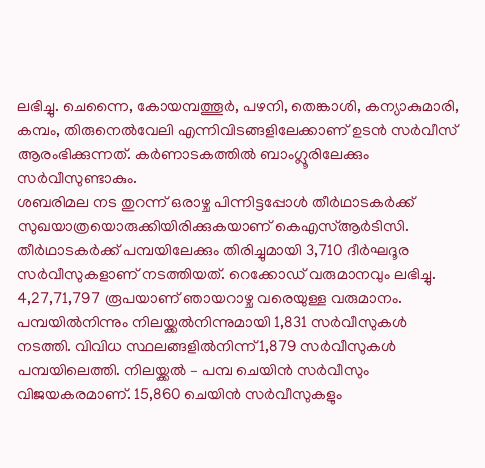ലഭിച്ചു. ചെന്നൈ, കോയമ്പത്തൂർ, പഴനി, തെങ്കാശി, കന്യാകുമാരി, കമ്പം, തിരുനെൽവേലി എന്നിവിടങ്ങളിലേക്കാണ് ഉടൻ സർവീസ് ആരംഭിക്കുന്നത്. കർണാടകത്തിൽ ബാംഗ്ലൂരിലേക്കും സർവീസുണ്ടാകും.
ശബരിമല നട തുറന്ന് ഒരാഴ്ച പിന്നിട്ടപ്പോൾ തീർഥാടകർക്ക് സുഖയാത്രയൊരുക്കിയിരിക്കുകയാണ് കെഎസ്ആർടിസി. തീർഥാടകർക്ക് പമ്പയിലേക്കും തിരിച്ചുമായി 3,710 ദീർഘദൂര സർവീസുകളാണ് നടത്തിയത്. റെക്കോഡ് വരുമാനവും ലഭിച്ചു. 4,27,71,797 രൂപയാണ് ഞായറാഴ്ച വരെയുള്ള വരുമാനം. പമ്പയിൽനിന്നും നിലയ്ക്കൽനിന്നുമായി 1,831 സർവീസുകൾ നടത്തി. വിവിധ സ്ഥലങ്ങളിൽനിന്ന് 1,879 സർവീസുകൾ പമ്പയിലെത്തി. നിലയ്ക്കൽ – പമ്പ ചെയിൻ സർവീസും വിജയകരമാണ്. 15,860 ചെയിൻ സർവീസുകളും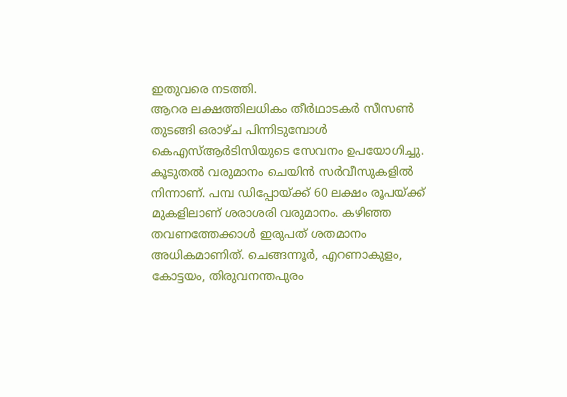ഇതുവരെ നടത്തി.
ആറര ലക്ഷത്തിലധികം തീർഥാടകർ സീസൺ തുടങ്ങി ഒരാഴ്ച പിന്നിടുമ്പോൾ കെഎസ്ആർടിസിയുടെ സേവനം ഉപയോഗിച്ചു. കൂടുതൽ വരുമാനം ചെയിൻ സർവീസുകളിൽ നിന്നാണ്. പമ്പ ഡിപ്പോയ്ക്ക് 60 ലക്ഷം രൂപയ്ക്ക് മുകളിലാണ് ശരാശരി വരുമാനം. കഴിഞ്ഞ തവണത്തേക്കാൾ ഇരുപത് ശതമാനം അധികമാണിത്. ചെങ്ങന്നൂർ, എറണാകുളം, കോട്ടയം, തിരുവനന്തപുരം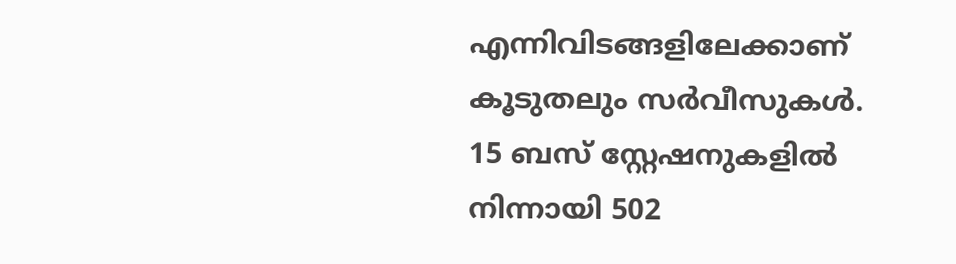എന്നിവിടങ്ങളിലേക്കാണ് കൂടുതലും സർവീസുകൾ. 15 ബസ് സ്റ്റേഷനുകളിൽ നിന്നായി 502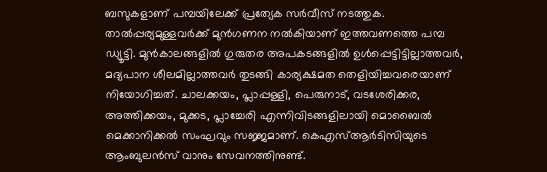ബസുകളാണ് പമ്പയിലേക്ക് പ്രത്യേക സർവീസ് നടത്തുക.
താൽപ്പര്യമുള്ളവർക്ക് മുൻഗണന നൽകിയാണ് ഇത്തവണത്തെ പമ്പ ഡ്യൂട്ടി. മുൻകാലങ്ങളിൽ ഗുരുതര അപകടങ്ങളിൽ ഉൾപ്പെട്ടിട്ടില്ലാത്തവർ, മദ്യപാന ശീലമില്ലാത്തവർ തുടങ്ങി കാര്യക്ഷമത തെളിയിച്ചവരെയാണ് നിയോഗിച്ചത്. ചാലക്കയം, പ്ലാപ്പള്ളി, പെരുനാട്, വടശേരിക്കര, അത്തിക്കയം, മുക്കട, പ്ലാച്ചേരി എന്നിവിടങ്ങളിലായി മൊബൈൽ മെക്കാനിക്കൽ സംഘവും സജ്ജമാണ്. കെഎസ്ആർടിസിയുടെ ആംബുലൻസ് വാനും സേവനത്തിനുണ്ട്.